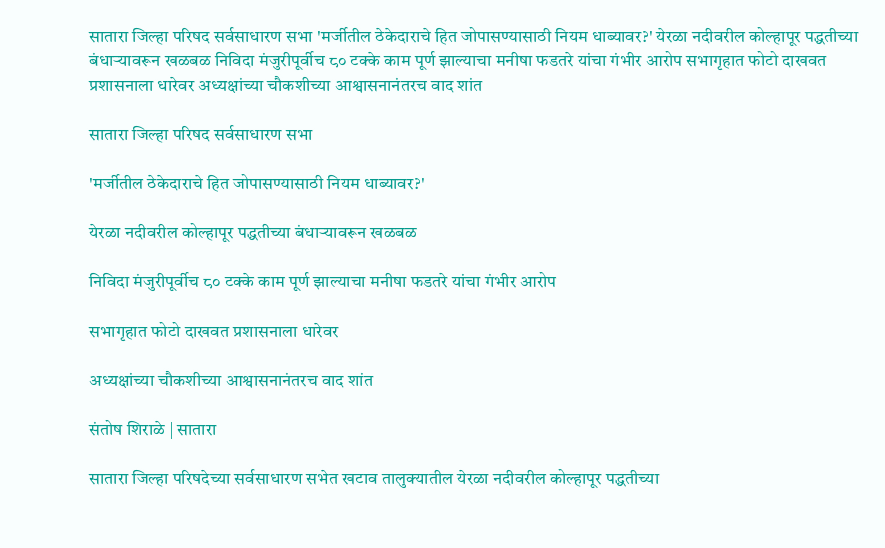सातारा जिल्हा परिषद सर्वसाधारण सभा 'मर्जीतील ठेकेदाराचे हित जोपासण्यासाठी नियम धाब्यावर?' येरळा नदीवरील कोल्हापूर पद्धतीच्या बंधाऱ्यावरून खळबळ निविदा मंजुरीपूर्वीच ८० टक्के काम पूर्ण झाल्याचा मनीषा फडतरे यांचा गंभीर आरोप सभागृहात फोटो दाखवत प्रशासनाला धारेवर अध्यक्षांच्या चौकशीच्या आश्वासनानंतरच वाद शांत

सातारा जिल्हा परिषद सर्वसाधारण सभा

'मर्जीतील ठेकेदाराचे हित जोपासण्यासाठी नियम धाब्यावर?'

येरळा नदीवरील कोल्हापूर पद्धतीच्या बंधाऱ्यावरून खळबळ

निविदा मंजुरीपूर्वीच ८० टक्के काम पूर्ण झाल्याचा मनीषा फडतरे यांचा गंभीर आरोप

सभागृहात फोटो दाखवत प्रशासनाला धारेवर

अध्यक्षांच्या चौकशीच्या आश्वासनानंतरच वाद शांत

संतोष शिराळे | सातारा

सातारा जिल्हा परिषदेच्या सर्वसाधारण सभेत खटाव तालुक्यातील येरळा नदीवरील कोल्हापूर पद्धतीच्या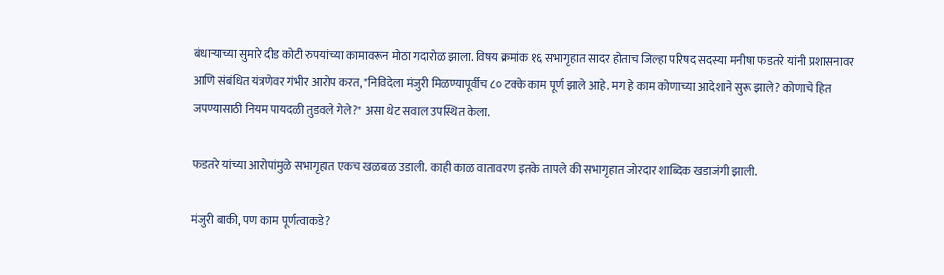बंधाऱ्याच्या सुमारे दीड कोटी रुपयांच्या कामावरून मोठा गदारोळ झाला. विषय क्रमांक १६ सभागृहात सादर होताच जिल्हा परिषद सदस्या मनीषा फडतरे यांनी प्रशासनावर आणि संबंधित यंत्रणेवर गंभीर आरोप करत, "निविदेला मंजुरी मिळण्यापूर्वीच ८० टक्के काम पूर्ण झाले आहे. मग हे काम कोणाच्या आदेशाने सुरू झाले? कोणाचे हित जपण्यासाठी नियम पायदळी तुडवले गेले?" असा थेट सवाल उपस्थित केला.

फडतरे यांच्या आरोपांमुळे सभागृहात एकच खळबळ उडाली. काही काळ वातावरण इतके तापले की सभागृहात जोरदार शाब्दिक खडाजंगी झाली.

मंजुरी बाकी, पण काम पूर्णत्वाकडे?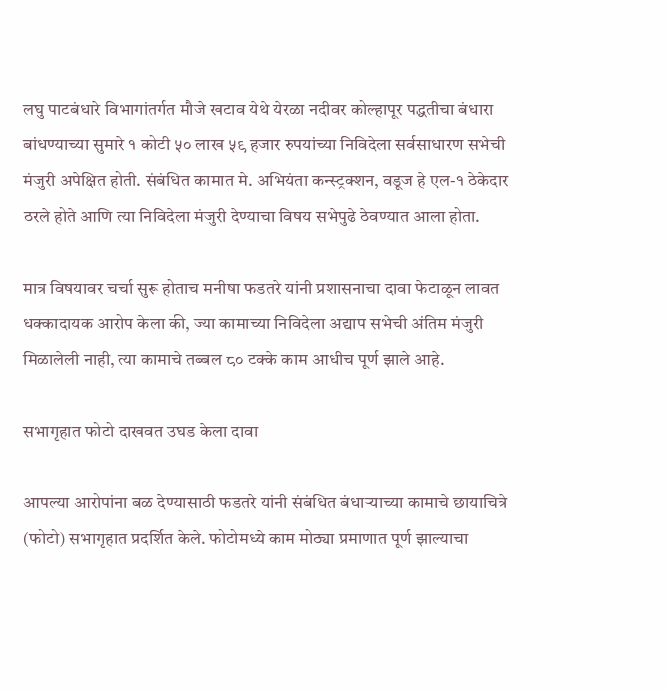लघु पाटबंधारे विभागांतर्गत मौजे खटाव येथे येरळा नदीवर कोल्हापूर पद्धतीचा बंधारा बांधण्याच्या सुमारे १ कोटी ५० लाख ५९ हजार रुपयांच्या निविदेला सर्वसाधारण सभेची मंजुरी अपेक्षित होती. संबंधित कामात मे. अभियंता कन्स्ट्रक्शन, वडूज हे एल-१ ठेकेदार ठरले होते आणि त्या निविदेला मंजुरी देण्याचा विषय सभेपुढे ठेवण्यात आला होता.

मात्र विषयावर चर्चा सुरू होताच मनीषा फडतरे यांनी प्रशासनाचा दावा फेटाळून लावत धक्कादायक आरोप केला की, ज्या कामाच्या निविदेला अद्याप सभेची अंतिम मंजुरी मिळालेली नाही, त्या कामाचे तब्बल ८० टक्के काम आधीच पूर्ण झाले आहे.

सभागृहात फोटो दाखवत उघड केला दावा

आपल्या आरोपांना बळ देण्यासाठी फडतरे यांनी संबंधित बंधाऱ्याच्या कामाचे छायाचित्रे (फोटो) सभागृहात प्रदर्शित केले. फोटोमध्ये काम मोठ्या प्रमाणात पूर्ण झाल्याचा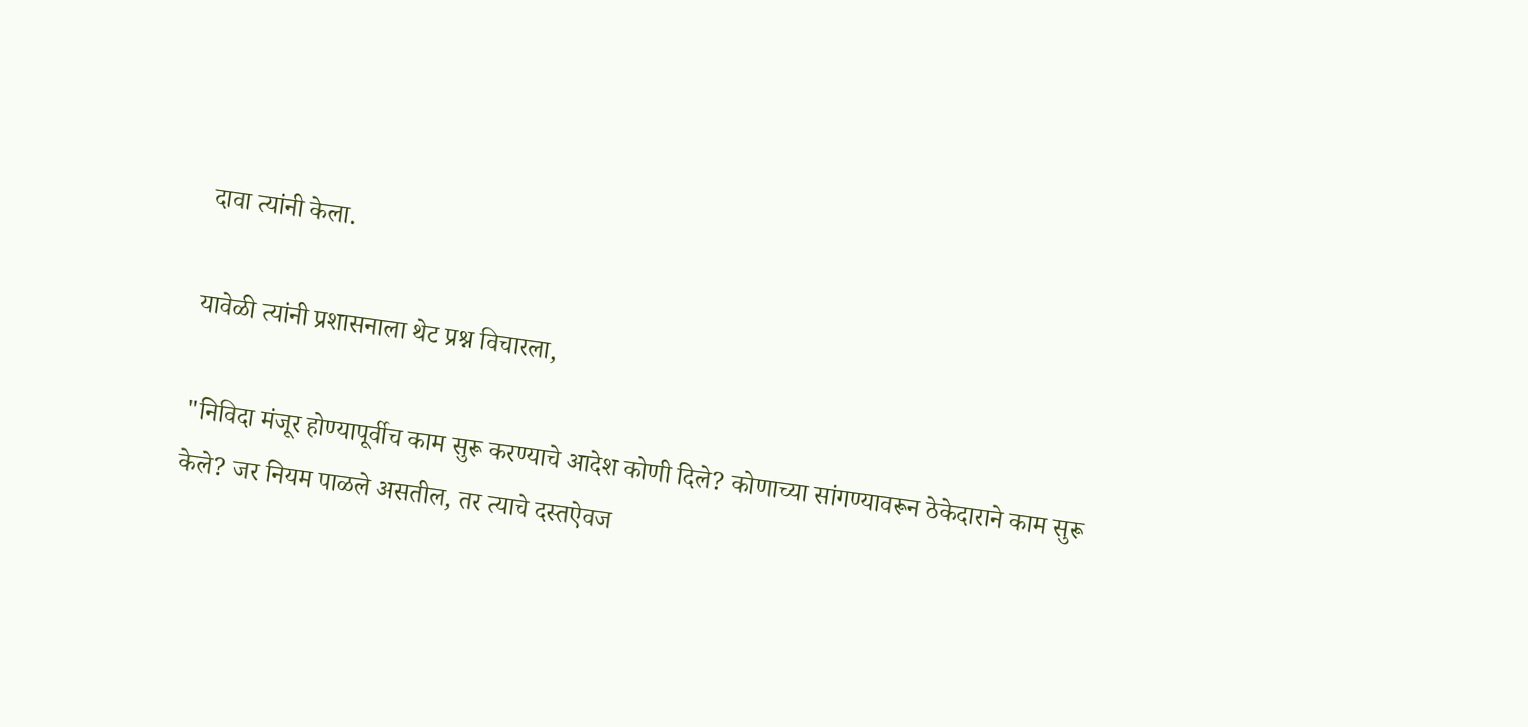दावा त्यांनी केला.

यावेळी त्यांनी प्रशासनाला थेट प्रश्न विचारला,

"निविदा मंजूर होण्यापूर्वीच काम सुरू करण्याचे आदेश कोणी दिले? कोणाच्या सांगण्यावरून ठेकेदाराने काम सुरू केले? जर नियम पाळले असतील, तर त्याचे दस्तऐवज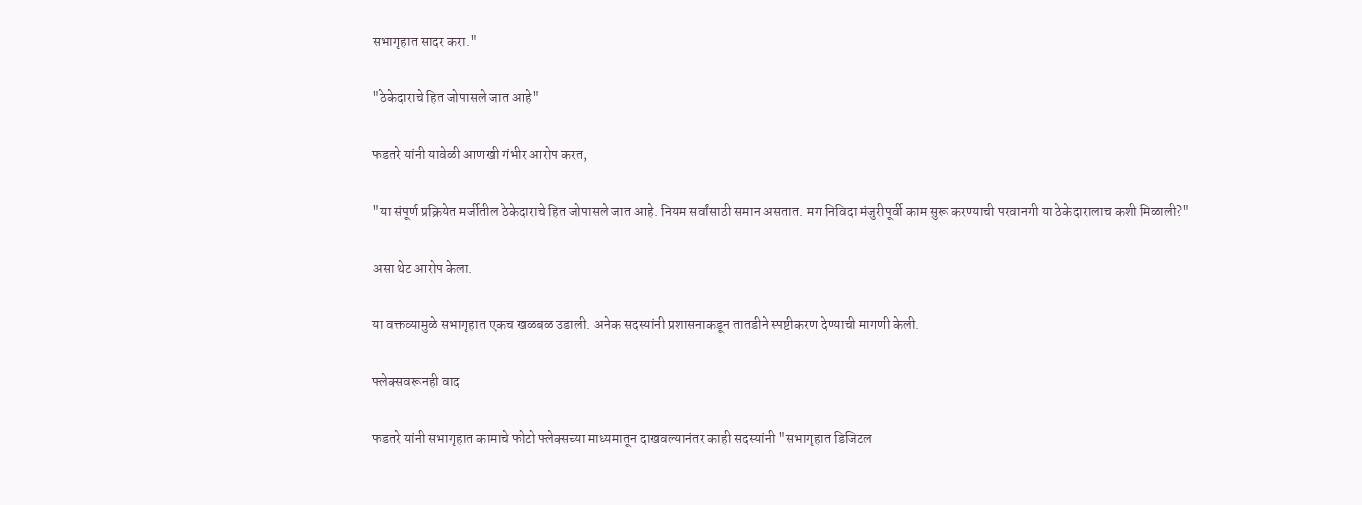सभागृहात सादर करा."

"ठेकेदाराचे हित जोपासले जात आहे"

फडतरे यांनी यावेळी आणखी गंभीर आरोप करत,

"या संपूर्ण प्रक्रियेत मर्जीतील ठेकेदाराचे हित जोपासले जात आहे. नियम सर्वांसाठी समान असतात. मग निविदा मंजुरीपूर्वी काम सुरू करण्याची परवानगी या ठेकेदारालाच कशी मिळाली?"

असा थेट आरोप केला.

या वक्तव्यामुळे सभागृहात एकच खळबळ उडाली. अनेक सदस्यांनी प्रशासनाकडून तातडीने स्पष्टीकरण देण्याची मागणी केली.

फ्लेक्सवरूनही वाद

फडतरे यांनी सभागृहात कामाचे फोटो फ्लेक्सच्या माध्यमातून दाखवल्यानंतर काही सदस्यांनी "सभागृहात डिजिटल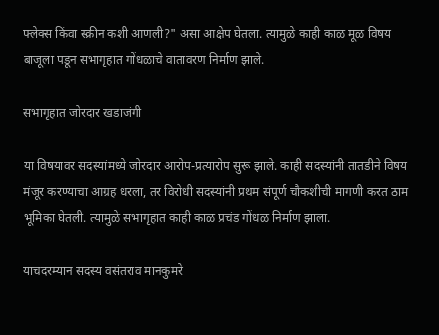फ्लेक्स किंवा स्क्रीन कशी आणली?" असा आक्षेप घेतला. त्यामुळे काही काळ मूळ विषय बाजूला पडून सभागृहात गोंधळाचे वातावरण निर्माण झाले.

सभागृहात जोरदार खडाजंगी

या विषयावर सदस्यांमध्ये जोरदार आरोप-प्रत्यारोप सुरू झाले. काही सदस्यांनी तातडीने विषय मंजूर करण्याचा आग्रह धरला, तर विरोधी सदस्यांनी प्रथम संपूर्ण चौकशीची मागणी करत ठाम भूमिका घेतली. त्यामुळे सभागृहात काही काळ प्रचंड गोंधळ निर्माण झाला.

याचदरम्यान सदस्य वसंतराव मानकुमरे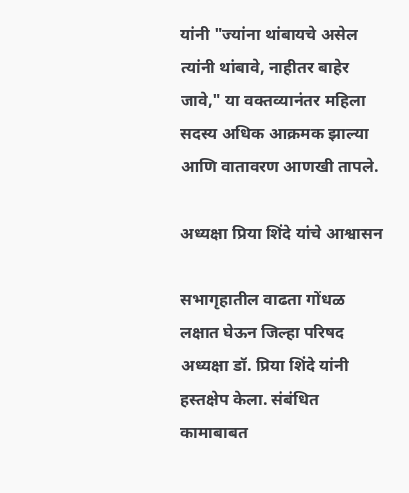यांनी "ज्यांना थांबायचे असेल त्यांनी थांबावे, नाहीतर बाहेर जावे," या वक्तव्यानंतर महिला सदस्य अधिक आक्रमक झाल्या आणि वातावरण आणखी तापले.

अध्यक्षा प्रिया शिंदे यांचे आश्वासन

सभागृहातील वाढता गोंधळ लक्षात घेऊन जिल्हा परिषद अध्यक्षा डॉ. प्रिया शिंदे यांनी हस्तक्षेप केला. संबंधित कामाबाबत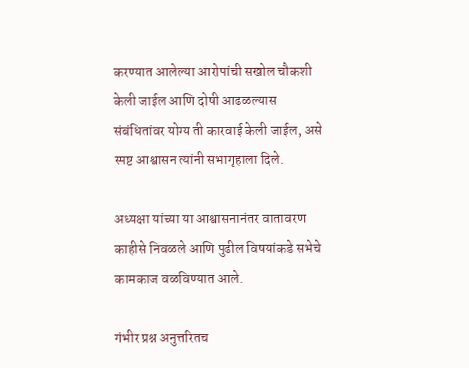करण्यात आलेल्या आरोपांची सखोल चौकशी केली जाईल आणि दोषी आढळल्यास संबंधितांवर योग्य ती कारवाई केली जाईल, असे स्पष्ट आश्वासन त्यांनी सभागृहाला दिले.

अध्यक्षा यांच्या या आश्वासनानंतर वातावरण काहीसे निवळले आणि पुढील विषयांकडे सभेचे कामकाज वळविण्यात आले.

गंभीर प्रश्न अनुत्तरितच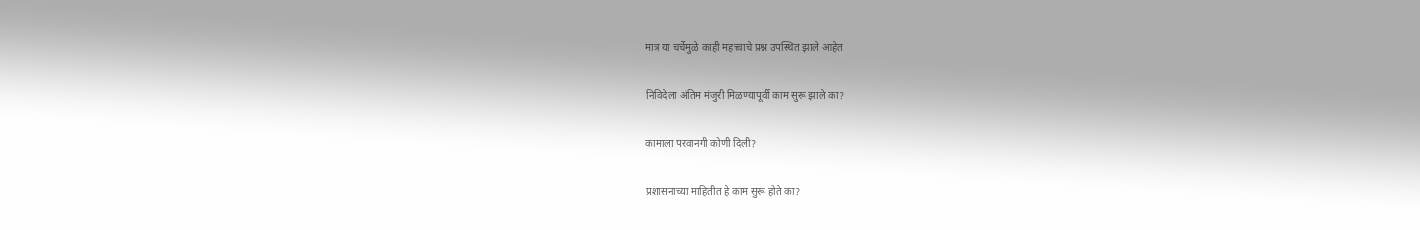मात्र या चर्चेमुळे काही महत्त्वाचे प्रश्न उपस्थित झाले आहेत

निविदेला अंतिम मंजुरी मिळण्यापूर्वी काम सुरू झाले का?

कामाला परवानगी कोणी दिली?

प्रशासनाच्या माहितीत हे काम सुरू होते का?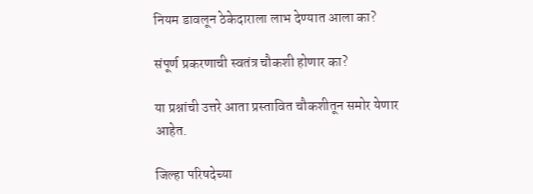नियम डावलून ठेकेदाराला लाभ देण्यात आला का?

संपूर्ण प्रकरणाची स्वतंत्र चौकशी होणार का?

या प्रश्नांची उत्तरे आता प्रस्तावित चौकशीतून समोर येणार आहेत.

जिल्हा परिषदेच्या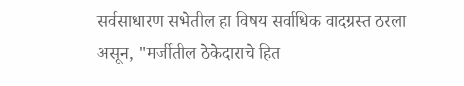सर्वसाधारण सभेतील हा विषय सर्वाधिक वादग्रस्त ठरला असून, "मर्जीतील ठेकेदाराचे हित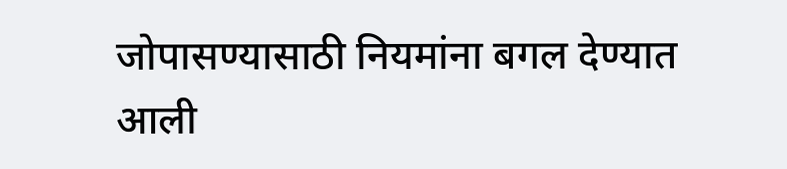जोपासण्यासाठी नियमांना बगल देण्यात आली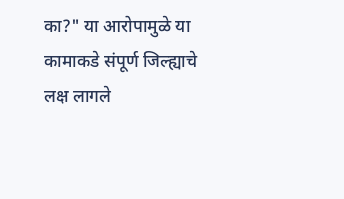का?" या आरोपामुळे या कामाकडे संपूर्ण जिल्ह्याचे लक्ष लागले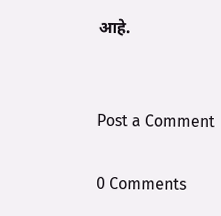आहे.


Post a Comment

0 Comments